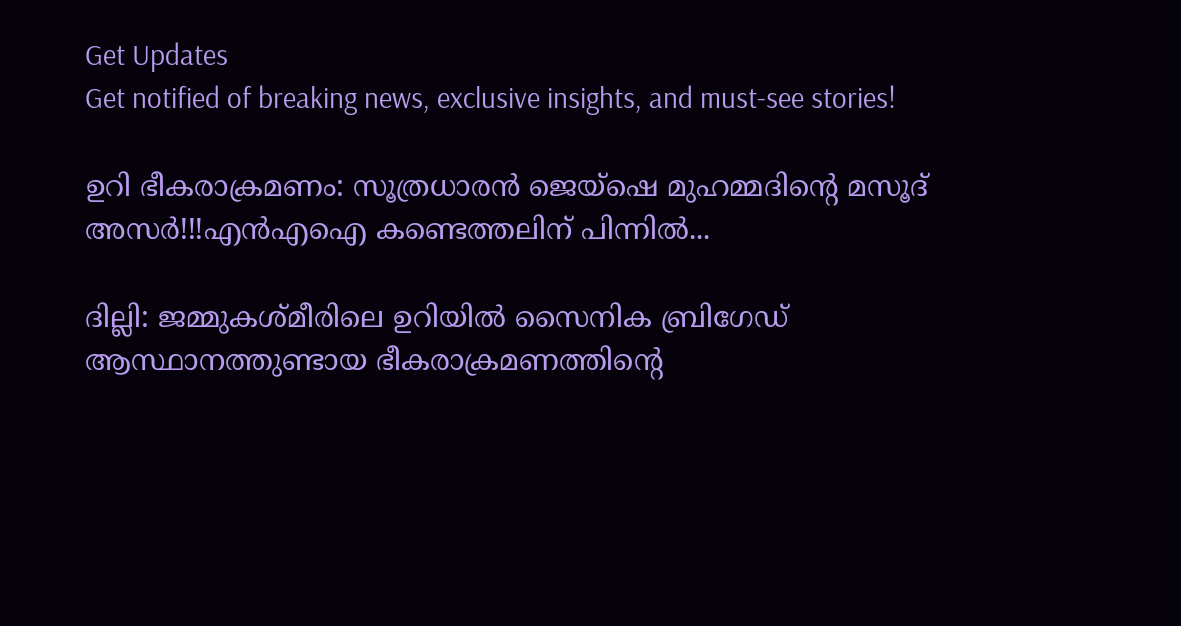Get Updates
Get notified of breaking news, exclusive insights, and must-see stories!

ഉറി ഭീകരാക്രമണം: സൂത്രധാരന്‍ ജെയ്‌ഷെ മുഹമ്മദിന്റെ മസൂദ് അസര്‍!!!എന്‍എഐ കണ്ടെത്തലിന് പിന്നില്‍...

ദില്ലി: ജമ്മുകശ്മീരിലെ ഉറിയില്‍ സൈനിക ബ്രിഗേഡ് ആസ്ഥാനത്തുണ്ടായ ഭീകരാക്രമണത്തിന്റെ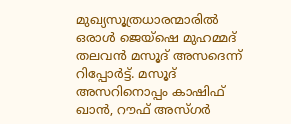മുഖ്യസൂത്രധാരന്മാരില്‍ ഒരാള്‍ ജെയ്‌ഷെ മുഹമ്മദ് തലവന്‍ മസൂദ് അസദെന്ന് റിപ്പോര്‍ട്ട്. മസൂദ് അസറിനൊപ്പം കാഷിഫ് ഖാന്‍, റൗഫ് അസ്ഗര്‍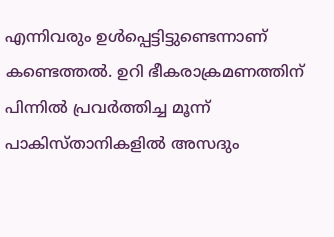എന്നിവരും ഉള്‍പ്പെട്ടിട്ടുണ്ടെന്നാണ് കണ്ടെത്തല്‍. ഉറി ഭീകരാക്രമണത്തിന് പിന്നില്‍ പ്രവര്‍ത്തിച്ച മൂന്ന് പാകിസ്താനികളില്‍ അസദും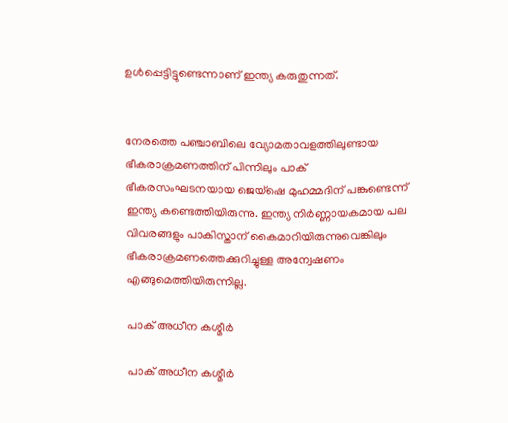ഉള്‍പ്പെട്ടിട്ടുണ്ടെന്നാണ് ഇന്ത്യ കരുതുന്നത്.


നേരത്തെ പഞ്ചാബിലെ വ്യോമതാവളത്തിലുണ്ടായ ഭീകരാക്രമണത്തിന് പിന്നിലും പാക് ഭീകരസംഘടനയായ ജെയ്‌ഷെ മുഹമ്മദിന് പങ്കുണ്ടെന്ന് ഇന്ത്യ കണ്ടെത്തിയിരുന്നു. ഇന്ത്യ നിര്‍ണ്ണായകമായ പല വിവരങ്ങളും പാകിസ്താന് കൈമാറിയിരുന്നുവെങ്കിലും ഭീകരാക്രമണത്തെക്കുറിച്ചുള്ള അന്വേഷണം എങ്ങുമെത്തിയിരുന്നില്ല.

പാക് അധീന കശ്മീര്‍

പാക് അധീന കശ്മീര്‍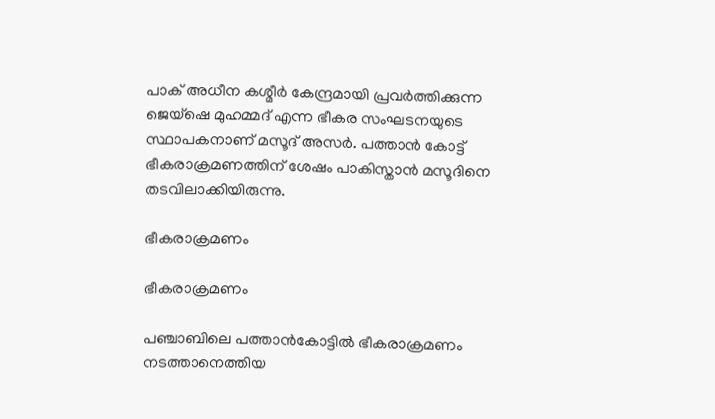പാക് അധീന കശ്മീര്‍ കേന്ദ്രമായി പ്രവര്‍ത്തിക്കുന്ന ജെയ്‌ഷെ മുഹമ്മദ് എന്ന ഭീകര സംഘടനയുടെ സ്ഥാപകനാണ് മസൂദ് അസര്‍. പത്താന്‍ കോട്ട് ഭീകരാക്രമണത്തിന് ശേഷം പാകിസ്താന്‍ മസൂദിനെ തടവിലാക്കിയിരുന്നു.

ഭീകരാക്രമണം

ഭീകരാക്രമണം

പഞ്ചാബിലെ പത്താന്‍കോട്ടില്‍ ഭീകരാക്രമണം നടത്താനെത്തിയ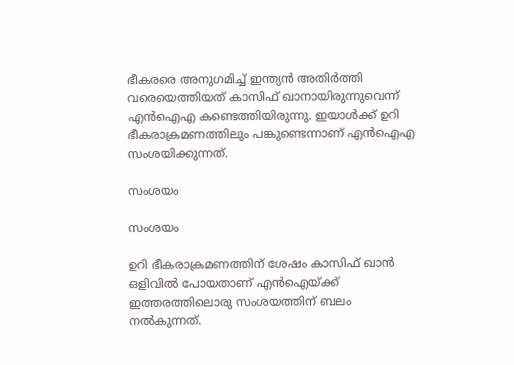ഭീകരരെ അനുഗമിച്ച് ഇന്ത്യന്‍ അതിര്‍ത്തി വരെയെത്തിയത് കാസിഫ് ഖാനായിരുന്നുവെന്ന് എന്‍ഐഎ കണ്ടെത്തിയിരുന്നു. ഇയാള്‍ക്ക് ഉറി ഭീകരാക്രമണത്തിലും പങ്കുണ്ടെന്നാണ് എന്‍ഐഎ സംശയിക്കുന്നത്.

സംശയം

സംശയം

ഉറി ഭീകരാക്രമണത്തിന് ശേഷം കാസിഫ് ഖാന്‍ ഒളിവില്‍ പോയതാണ് എന്‍ഐയ്ക്ക് ഇത്തരത്തിലൊരു സംശയത്തിന് ബലം നല്‍കുന്നത്.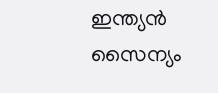ഇന്ത്യന്‍ സൈന്യം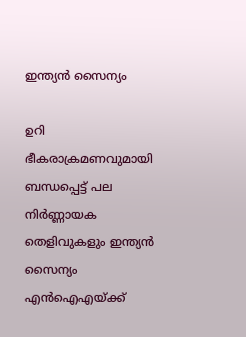ഇന്ത്യന്‍ സൈന്യം

ഉറി ഭീകരാക്രമണവുമായി ബന്ധപ്പെട്ട് പല നിര്‍ണ്ണായക തെളിവുകളും ഇന്ത്യന്‍ സൈന്യം എന്‍ഐഎയ്ക്ക്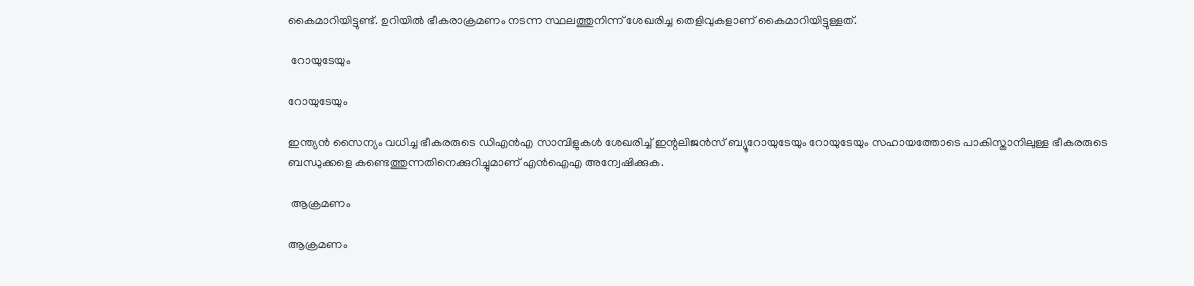കൈമാറിയിട്ടുണ്ട്. ഉറിയില്‍ ഭീകരാക്രമണം നടന്ന സ്ഥലത്തുനിന്ന് ശേഖരിച്ച തെളിവുകളാണ് കൈമാറിയിട്ടുള്ളത്.

 റോയുടേയും

റോയുടേയും

ഇന്ത്യന്‍ സൈന്യം വധിച്ച ഭീകരരുടെ ഡിഎന്‍എ സാമ്പിളുകള്‍ ശേഖരിച്ച് ഇന്റലിജന്‍സ് ബ്യൂറോയുടേയും റോയുടേയും സഹായത്തോടെ പാകിസ്താനിലുള്ള ഭീകരരുടെ ബന്ധുക്കളെ കണ്ടെത്തുന്നതിനെക്കുറിച്ചുമാണ് എന്‍ഐഎ അന്വേഷിക്കുക.

 ആക്രമണം

ആക്രമണം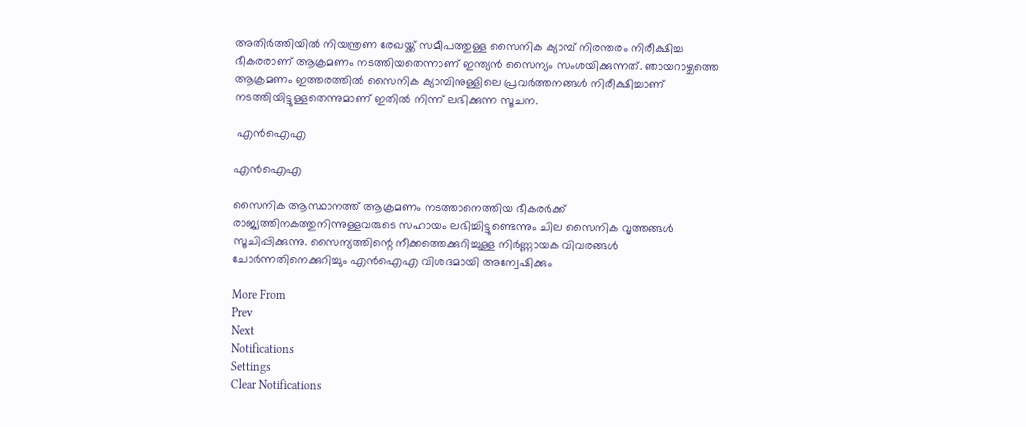അതിര്‍ത്തിയില്‍ നിയന്ത്രണ രേഖയ്ക്ക് സമീപത്തുള്ള സൈനിക ക്യാമ്പ് നിരന്തരം നിരീക്ഷിച്ച ഭീകരരാണ് ആക്രമണം നടത്തിയതെന്നാണ് ഇന്ത്യന്‍ സൈന്യം സംശയിക്കുന്നത്. ഞായറാഴ്ചത്തെ ആക്രമണം ഇത്തരത്തില്‍ സൈനിക ക്യാമ്പിനുള്ളിലെ പ്രവര്‍ത്തനങ്ങള്‍ നിരീക്ഷിച്ചാണ് നടത്തിയിട്ടുള്ളതെന്നുമാണ് ഇതില്‍ നിന്ന് ലഭിക്കുന്ന സൂചന.

 എന്‍ഐഎ

എന്‍ഐഎ

സൈനിക ആസ്ഥാനത്ത് ആക്രമണം നടത്താനെത്തിയ ഭീകരര്‍ക്ക് രാജ്യത്തിനകത്തുനിന്നുള്ളവരുടെ സഹായം ലഭിച്ചിട്ടുണ്ടെന്നും ചില സൈനിക വൃത്തങ്ങള്‍ സൂചിപ്പിക്കുന്നു. സൈന്യത്തിന്റെ നീക്കത്തെക്കുറിച്ചുള്ള നിര്‍ണ്ണായക വിവരങ്ങള്‍ ചോര്‍ന്നതിനെക്കുറിച്ചും എന്‍ഐഎ വിശദമായി അന്വേഷിക്കും

More From
Prev
Next
Notifications
Settings
Clear Notifications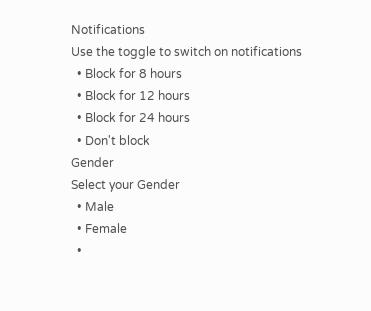Notifications
Use the toggle to switch on notifications
  • Block for 8 hours
  • Block for 12 hours
  • Block for 24 hours
  • Don't block
Gender
Select your Gender
  • Male
  • Female
  •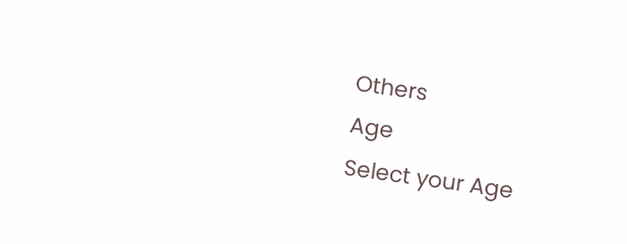Others
Age
Select your Age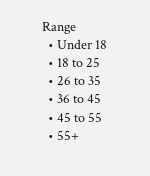Range
  • Under 18
  • 18 to 25
  • 26 to 35
  • 36 to 45
  • 45 to 55
  • 55+